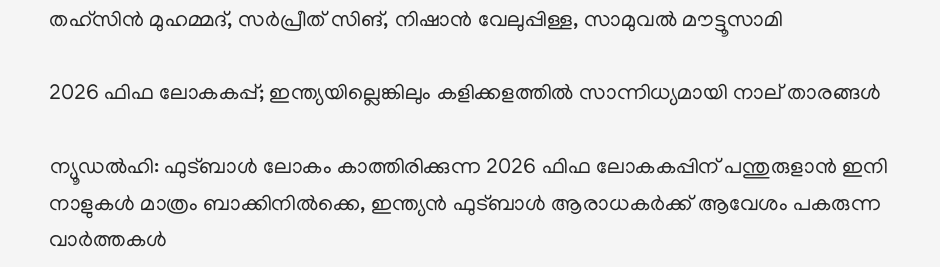തഹ്‌സിൻ മുഹമ്മദ്, സർപ്രീത് സിങ്, നിഷാൻ വേലുപ്പിള്ള, സാമുവൽ മൗട്ടൂസാമി

2026 ഫിഫ ലോകകപ്പ്; ഇന്ത്യയില്ലെങ്കിലും കളിക്കളത്തിൽ സാന്നിധ്യമായി നാല് താരങ്ങൾ

ന്യൂഡൽഹി: ഫുട്ബാൾ ലോകം കാത്തിരിക്കുന്ന 2026 ഫിഫ ലോകകപ്പിന് പന്തുരുളാൻ ഇനി നാളുകൾ മാത്രം ബാക്കിനിൽക്കെ, ഇന്ത്യൻ ഫുട്ബാൾ ആരാധകർക്ക് ആവേശം പകരുന്ന വാർത്തകൾ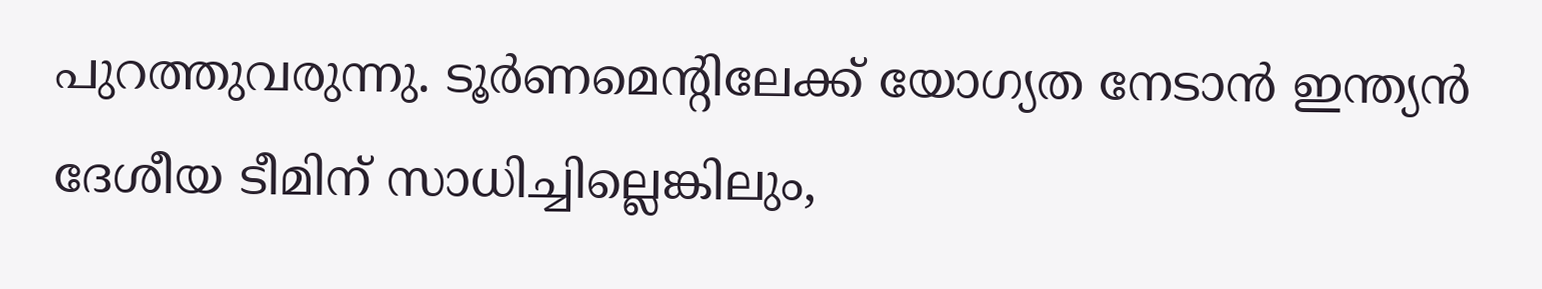പുറത്തുവരുന്നു. ടൂർണമെന്റിലേക്ക് യോഗ്യത നേടാൻ ഇന്ത്യൻ ദേശീയ ടീമിന് സാധിച്ചില്ലെങ്കിലും,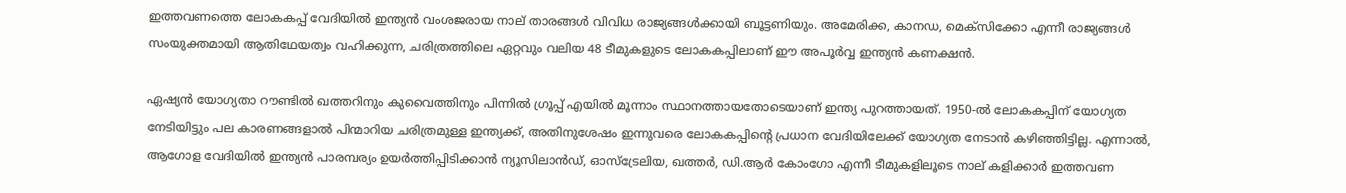ഇത്തവണത്തെ ലോകകപ്പ് വേദിയിൽ ഇന്ത്യൻ വംശജരായ നാല് താരങ്ങൾ വിവിധ രാജ്യങ്ങൾക്കായി ബൂട്ടണിയും. അമേരിക്ക, കാനഡ, മെക്സിക്കോ എന്നീ രാജ്യങ്ങൾ സംയുക്തമായി ആതിഥേയത്വം വഹിക്കുന്ന, ചരിത്രത്തിലെ ഏറ്റവും വലിയ 48 ടീമുകളുടെ ലോകകപ്പിലാണ് ഈ അപൂർവ്വ ഇന്ത്യൻ കണക്ഷൻ.

ഏഷ്യൻ യോഗ്യതാ റൗണ്ടിൽ ഖത്തറിനും കുവൈത്തിനും പിന്നിൽ ഗ്രൂപ്പ് എയിൽ മൂന്നാം സ്ഥാനത്തായതോടെയാണ് ഇന്ത്യ പുറത്തായത്. 1950-ൽ ലോകകപ്പിന് യോഗ്യത നേടിയിട്ടും പല കാരണങ്ങളാൽ പിന്മാറിയ ചരിത്രമുള്ള ഇന്ത്യക്ക്, അതിനുശേഷം ഇന്നുവരെ ലോകകപ്പിന്റെ പ്രധാന വേദിയിലേക്ക് യോഗ്യത നേടാൻ കഴിഞ്ഞിട്ടില്ല. എന്നാൽ, ആഗോള വേദിയിൽ ഇന്ത്യൻ പാരമ്പര്യം ഉയർത്തിപ്പിടിക്കാൻ ന്യൂസിലാൻഡ്, ഓസ്‌ട്രേലിയ, ഖത്തർ, ഡി.ആർ കോംഗോ എന്നീ ടീമുകളിലൂടെ നാല് കളിക്കാർ ഇത്തവണ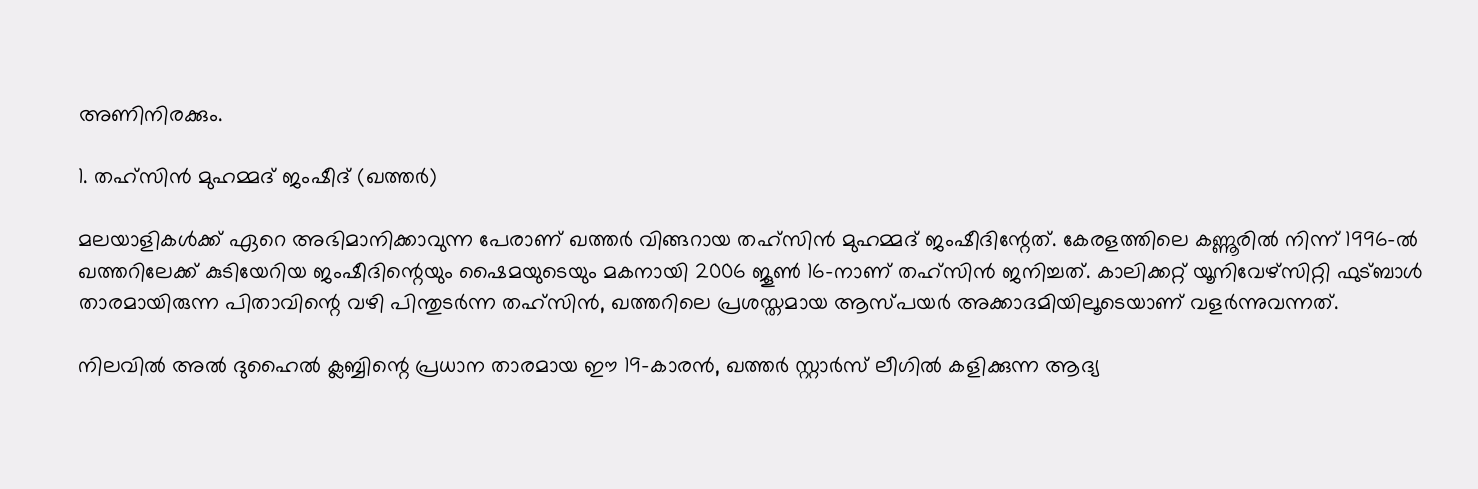അണിനിരക്കും.

1. തഹ്സിൻ മുഹമ്മദ് ജംഷീദ് (ഖത്തർ)

മലയാളികൾക്ക് ഏറെ അഭിമാനിക്കാവുന്ന പേരാണ് ഖത്തർ വിങ്ങറായ തഹ്സിൻ മുഹമ്മദ് ജംഷീദിന്റേത്. കേരളത്തിലെ കണ്ണൂരിൽ നിന്ന് 1996-ൽ ഖത്തറിലേക്ക് കുടിയേറിയ ജംഷീദിന്റെയും ഷൈമയുടെയും മകനായി 2006 ജൂൺ 16-നാണ് തഹ്സിൻ ജനിച്ചത്. കാലിക്കറ്റ് യൂനിവേഴ്സിറ്റി ഫുട്ബാൾ താരമായിരുന്ന പിതാവിന്റെ വഴി പിന്തുടർന്ന തഹ്സിൻ, ഖത്തറിലെ പ്രശസ്തമായ ആസ്പയർ അക്കാദമിയിലൂടെയാണ് വളർന്നുവന്നത്.

നിലവിൽ അൽ ദുഹൈൽ ക്ലബ്ബിന്റെ പ്രധാന താരമായ ഈ 19-കാരൻ, ഖത്തർ സ്റ്റാർസ് ലീഗിൽ കളിക്കുന്ന ആദ്യ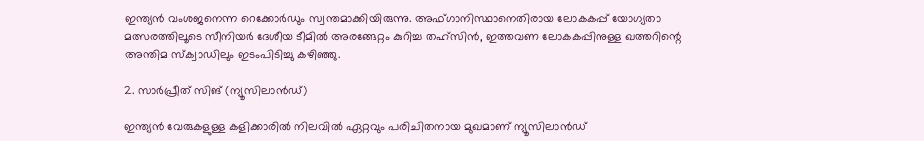ഇന്ത്യൻ വംശജനെന്ന റെക്കോർഡും സ്വന്തമാക്കിയിരുന്നു. അഫ്ഗാനിസ്ഥാനെതിരായ ലോകകപ്പ് യോഗ്യതാ മത്സരത്തിലൂടെ സീനിയർ ദേശീയ ടീമിൽ അരങ്ങേറ്റം കുറിച്ച തഹ്സിൻ, ഇത്തവണ ലോകകപ്പിനുള്ള ഖത്തറിന്റെ അന്തിമ സ്ക്വാഡിലും ഇടംപിടിച്ചു കഴിഞ്ഞു.

2. സാർപ്രീത് സിങ് (ന്യൂസിലാൻഡ്)

ഇന്ത്യൻ വേരുകളുള്ള കളിക്കാരിൽ നിലവിൽ ഏറ്റവും പരിചിതനായ മുഖമാണ് ന്യൂസിലാൻഡ്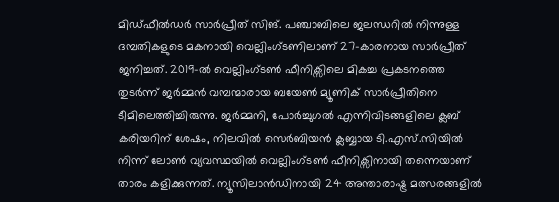മിഡ്‌ഫീൽഡർ സാർപ്രീത് സിങ്. പഞ്ചാബിലെ ജലന്ധറിൽ നിന്നുള്ള ദമ്പതികളുടെ മകനായി വെല്ലിംഗ്ടണിലാണ് 27-കാരനായ സാർപ്രീത് ജനിച്ചത്. 2019-ൽ വെല്ലിംഗ്ടൺ ഫീനിക്സിലെ മികച്ച പ്രകടനത്തെ തുടർന്ന് ജർമ്മൻ വമ്പന്മാരായ ബയേൺ മ്യൂണിക് സാർപ്രീതിനെ ടീമിലെത്തിച്ചിരുന്നു. ജർമ്മനി, പോർച്ചുഗൽ എന്നിവിടങ്ങളിലെ ക്ലബ് കരിയറിന് ശേഷം, നിലവിൽ സെർബിയൻ ക്ലബ്ബായ ടി.എസ്.സിയിൽ നിന്ന് ലോൺ വ്യവസ്ഥയിൽ വെല്ലിംഗ്ടൺ ഫീനിക്സിനായി തന്നെയാണ് താരം കളിക്കുന്നത്. ന്യൂസിലാൻഡിനായി 24 അന്താരാഷ്ട്ര മത്സരങ്ങളിൽ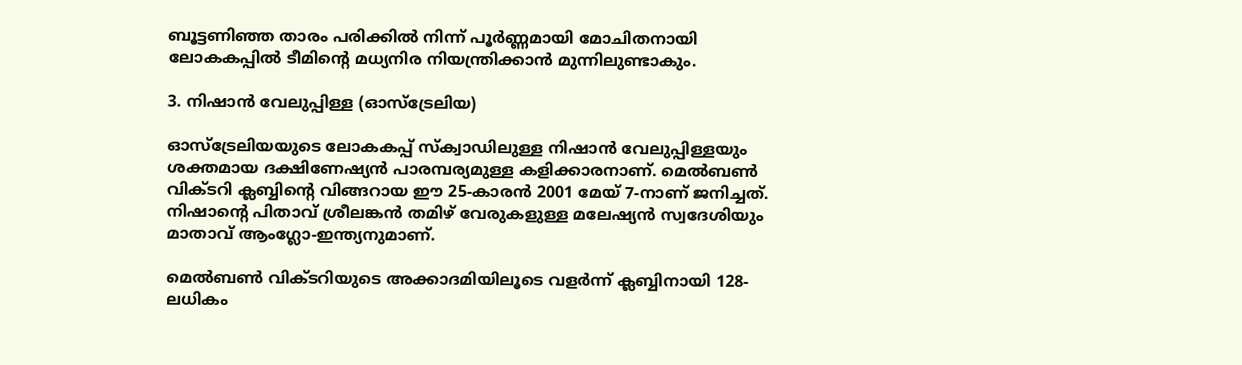ബൂട്ടണിഞ്ഞ താരം പരിക്കിൽ നിന്ന് പൂർണ്ണമായി മോചിതനായി ലോകകപ്പിൽ ടീമിന്റെ മധ്യനിര നിയന്ത്രിക്കാൻ മുന്നിലുണ്ടാകും.

3. നിഷാൻ വേലുപ്പിള്ള (ഓസ്‌ട്രേലിയ)

ഓസ്‌ട്രേലിയയുടെ ലോകകപ്പ് സ്ക്വാഡിലുള്ള നിഷാൻ വേലുപ്പിള്ളയും ശക്തമായ ദക്ഷിണേഷ്യൻ പാരമ്പര്യമുള്ള കളിക്കാരനാണ്. മെൽബൺ വിക്ടറി ക്ലബ്ബിന്റെ വിങ്ങറായ ഈ 25-കാരൻ 2001 മേയ് 7-നാണ് ജനിച്ചത്. നിഷാന്റെ പിതാവ് ശ്രീലങ്കൻ തമിഴ് വേരുകളുള്ള മലേഷ്യൻ സ്വദേശിയും മാതാവ് ആംഗ്ലോ-ഇന്ത്യനുമാണ്.

മെൽബൺ വിക്ടറിയുടെ അക്കാദമിയിലൂടെ വളർന്ന് ക്ലബ്ബിനായി 128-ലധികം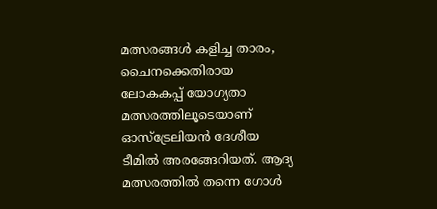മത്സരങ്ങൾ കളിച്ച താരം, ചൈനക്കെതിരായ ലോകകപ്പ് യോഗ്യതാ മത്സരത്തിലൂടെയാണ് ഓസ്‌ട്രേലിയൻ ദേശീയ ടീമിൽ അരങ്ങേറിയത്. ആദ്യ മത്സരത്തിൽ തന്നെ ഗോൾ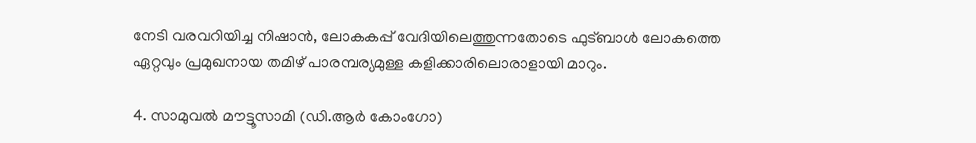നേടി വരവറിയിച്ച നിഷാൻ, ലോകകപ്പ് വേദിയിലെത്തുന്നതോടെ ഫുട്ബാൾ ലോകത്തെ ഏറ്റവും പ്രമുഖനായ തമിഴ് പാരമ്പര്യമുള്ള കളിക്കാരിലൊരാളായി മാറും.

4. സാമുവൽ മൗട്ടൂസാമി (ഡി.ആർ കോംഗോ)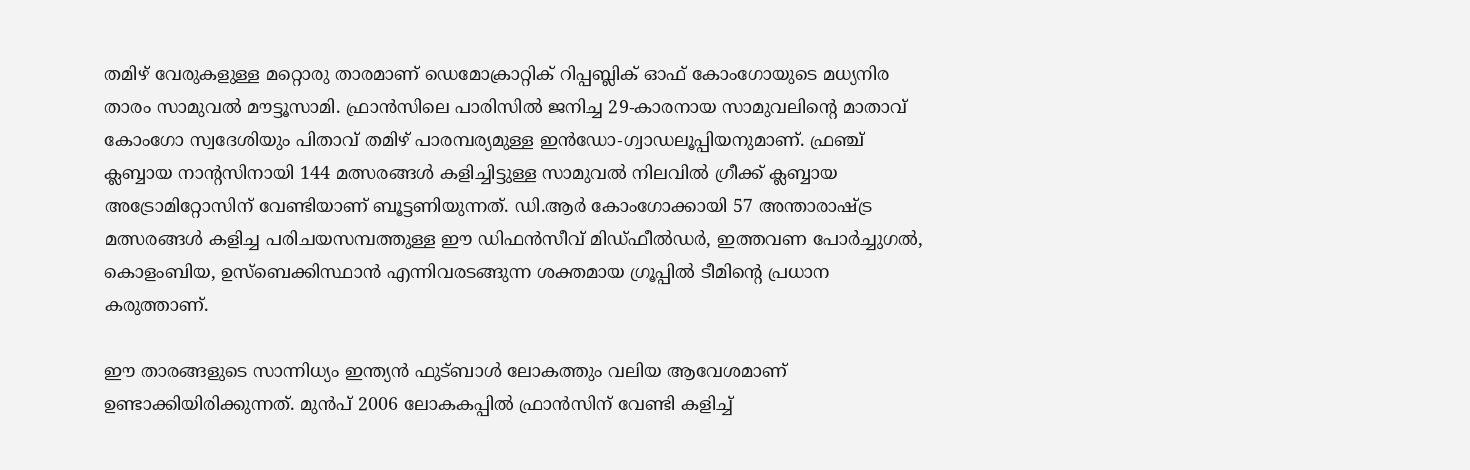തമിഴ് വേരുകളുള്ള മറ്റൊരു താരമാണ് ഡെമോക്രാറ്റിക് റിപ്പബ്ലിക് ഓഫ് കോംഗോയുടെ മധ്യനിര താരം സാമുവൽ മൗട്ടൂസാമി. ഫ്രാൻസിലെ പാരിസിൽ ജനിച്ച 29-കാരനായ സാമുവലിന്റെ മാതാവ് കോംഗോ സ്വദേശിയും പിതാവ് തമിഴ് പാരമ്പര്യമുള്ള ഇൻഡോ-ഗ്വാഡലൂപ്പിയനുമാണ്. ഫ്രഞ്ച് ക്ലബ്ബായ നാന്റസിനായി 144 മത്സരങ്ങൾ കളിച്ചിട്ടുള്ള സാമുവൽ നിലവിൽ ഗ്രീക്ക് ക്ലബ്ബായ അട്രോമിറ്റോസിന് വേണ്ടിയാണ് ബൂട്ടണിയുന്നത്. ഡി.ആർ കോംഗോക്കായി 57 അന്താരാഷ്ട്ര മത്സരങ്ങൾ കളിച്ച പരിചയസമ്പത്തുള്ള ഈ ഡിഫൻസീവ് മിഡ്‌ഫീൽഡർ, ഇത്തവണ പോർച്ചുഗൽ, കൊളംബിയ, ഉസ്ബെക്കിസ്ഥാൻ എന്നിവരടങ്ങുന്ന ശക്തമായ ഗ്രൂപ്പിൽ ടീമിന്റെ പ്രധാന കരുത്താണ്.

ഈ താരങ്ങളുടെ സാന്നിധ്യം ഇന്ത്യൻ ഫുട്ബാൾ ലോകത്തും വലിയ ആവേശമാണ് ഉണ്ടാക്കിയിരിക്കുന്നത്. മുൻപ് 2006 ലോകകപ്പിൽ ഫ്രാൻസിന് വേണ്ടി കളിച്ച്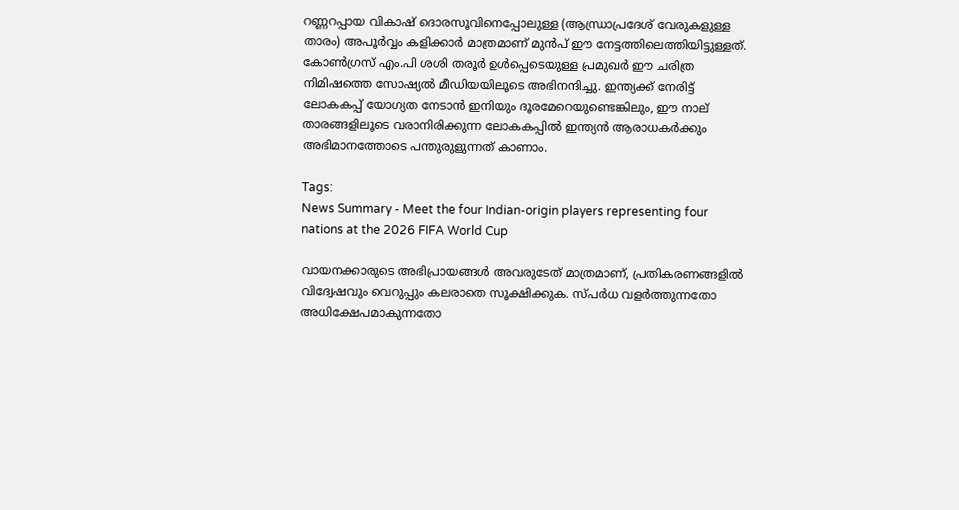റണ്ണറപ്പായ വികാഷ് ദൊരസൂവിനെപ്പോലുള്ള (ആന്ധ്രാപ്രദേശ് വേരുകളുള്ള താരം) അപൂർവ്വം കളിക്കാർ മാത്രമാണ് മുൻപ് ഈ നേട്ടത്തിലെത്തിയിട്ടുള്ളത്. കോൺഗ്രസ് എം.പി ശശി തരൂർ ഉൾപ്പെടെയുള്ള പ്രമുഖർ ഈ ചരിത്ര നിമിഷത്തെ സോഷ്യൽ മീഡിയയിലൂടെ അഭിനന്ദിച്ചു. ഇന്ത്യക്ക് നേരിട്ട് ലോകകപ്പ് യോഗ്യത നേടാൻ ഇനിയും ദൂരമേറെയുണ്ടെങ്കിലും, ഈ നാല് താരങ്ങളിലൂടെ വരാനിരിക്കുന്ന ലോകകപ്പിൽ ഇന്ത്യൻ ആരാധകർക്കും അഭിമാനത്തോടെ പന്തുരുളുന്നത് കാണാം.

Tags:
News Summary - Meet the four Indian-origin players representing four nations at the 2026 FIFA World Cup

വായനക്കാരുടെ അഭിപ്രായങ്ങള്‍ അവരുടേത് മാത്രമാണ്, പ്രതികരണങ്ങളിൽ വിദ്വേഷവും വെറുപ്പും കലരാതെ സൂക്ഷിക്കുക. സ്പർധ വളർത്തുന്നതോ അധിക്ഷേപമാകുന്നതോ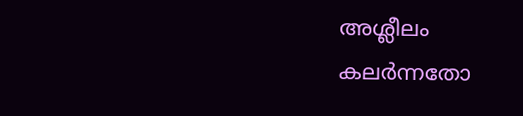അശ്ലീലം കലർന്നതോ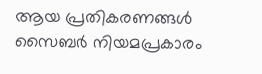ആയ പ്രതികരണങ്ങൾ സൈബർ നിയമപ്രകാരം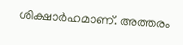ശിക്ഷാർഹമാണ്. അത്തരം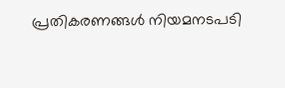പ്രതികരണങ്ങൾ നിയമനടപടി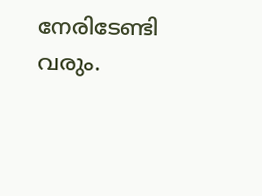നേരിടേണ്ടി വരും.